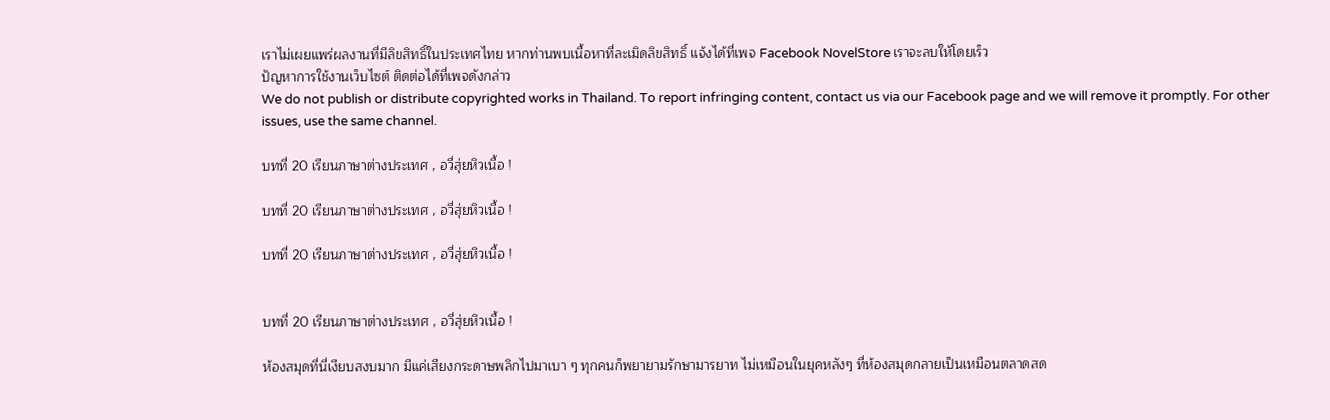เราไม่เผยแพร่ผลงานที่มีลิขสิทธิ์ในประเทศไทย หากท่านพบเนื้อหาที่ละเมิดลิขสิทธิ์ แจ้งได้ที่เพจ Facebook NovelStore เราจะลบให้โดยเร็ว
ปัญหาการใช้งานเว็บไซต์ ติดต่อได้ที่เพจดังกล่าว
We do not publish or distribute copyrighted works in Thailand. To report infringing content, contact us via our Facebook page and we will remove it promptly. For other issues, use the same channel.

บทที่ 20 เรียนภาษาต่างประเทศ , อวี่สุ่ยหิวเนื้อ !

บทที่ 20 เรียนภาษาต่างประเทศ , อวี่สุ่ยหิวเนื้อ !

บทที่ 20 เรียนภาษาต่างประเทศ , อวี่สุ่ยหิวเนื้อ !


บทที่ 20 เรียนภาษาต่างประเทศ , อวี่สุ่ยหิวเนื้อ !

ห้องสมุดที่นี่เงียบสงบมาก มีแค่เสียงกระดาษพลิกไปมาเบา ๆ ทุกคนก็พยายามรักษามารยาท ไม่เหมือนในยุคหลังๆ ที่ห้องสมุดกลายเป็นเหมือนตลาดสด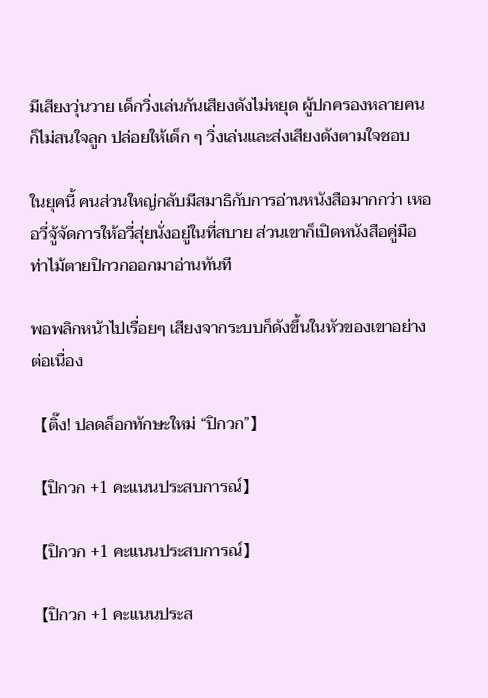มีเสียงวุ่นวาย เด็กวิ่งเล่นกันเสียงดังไม่หยุด ผู้ปกครองหลายคนก็ไม่สนใจลูก ปล่อยให้เด็ก ๆ วิ่งเล่นและส่งเสียงดังตามใจชอบ

ในยุคนี้ คนส่วนใหญ่กลับมีสมาธิกับการอ่านหนังสือมากกว่า เหออวี่จู้จัดการให้อวี่สุ่ยนั่งอยู่ในที่สบาย ส่วนเขาก็เปิดหนังสือคู่มือท่าไม้ตายปิกวกออกมาอ่านทันที

พอพลิกหน้าไปเรื่อยๆ เสียงจากระบบก็ดังขึ้นในหัวของเขาอย่างต่อเนื่อง

【ติ๊ง! ปลดล็อกทักษะใหม่ “ปิกวก”】

【ปิกวก +1 คะแนนประสบการณ์】

【ปิกวก +1 คะแนนประสบการณ์】

【ปิกวก +1 คะแนนประส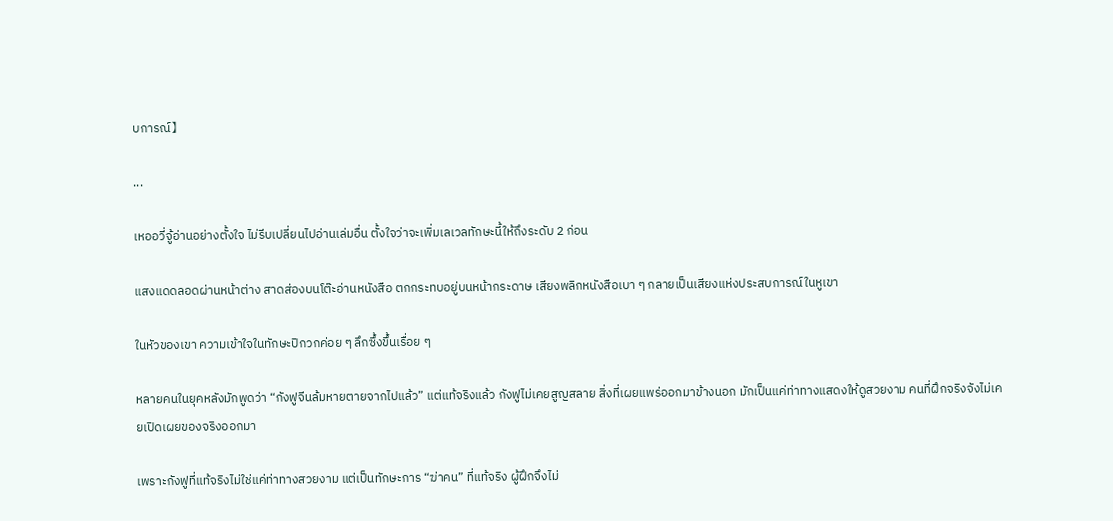บการณ์】

...

เหออวี่จู้อ่านอย่างตั้งใจ ไม่รีบเปลี่ยนไปอ่านเล่มอื่น ตั้งใจว่าจะเพิ่มเลเวลทักษะนี้ให้ถึงระดับ 2 ก่อน

แสงแดดลอดผ่านหน้าต่าง สาดส่องบนโต๊ะอ่านหนังสือ ตกกระทบอยู่บนหน้ากระดาษ เสียงพลิกหนังสือเบา ๆ กลายเป็นเสียงแห่งประสบการณ์ในหูเขา

ในหัวของเขา ความเข้าใจในทักษะปิกวกค่อย ๆ ลึกซึ้งขึ้นเรื่อย ๆ

หลายคนในยุคหลังมักพูดว่า “กังฟูจีนล้มหายตายจากไปแล้ว” แต่แท้จริงแล้ว กังฟูไม่เคยสูญสลาย สิ่งที่เผยแพร่ออกมาข้างนอก มักเป็นแค่ท่าทางแสดงให้ดูสวยงาม คนที่ฝึกจริงจังไม่เคยเปิดเผยของจริงออกมา

เพราะกังฟูที่แท้จริงไม่ใช่แค่ท่าทางสวยงาม แต่เป็นทักษะการ “ฆ่าคน” ที่แท้จริง ผู้ฝึกจึงไม่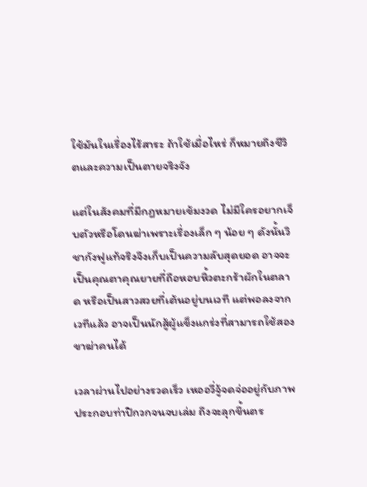ใช้มันในเรื่องไร้สาระ ถ้าใช้เมื่อไหร่ ก็หมายถึงชีวิตและความเป็นตายจริงจัง

แต่ในสังคมที่มีกฎหมายเข้มงวด ไม่มีใครอยากเจ็บตัวหรือโดนฆ่าเพราะเรื่องเล็ก ๆ น้อย ๆ ดังนั้นวิชากังฟูแท้จริงจึงเก็บเป็นความลับสุดยอด อาจจะเป็นคุณตาคุณยายที่ถือหอบหิ้วตะกร้าผักในตลาด หรือเป็นสาวสวยที่เต้นอยู่บนเวที แต่พอลงจากเวทีแล้ว อาจเป็นนักสู้ผู้แข็งแกร่งที่สามารถใช้สองขาฆ่าคนได้

เวลาผ่านไปอย่างรวดเร็ว เหออวี่จู้จดจ่ออยู่กับภาพประกอบท่าปิกวกจนจบเล่ม ถึงจะลุกขึ้นตร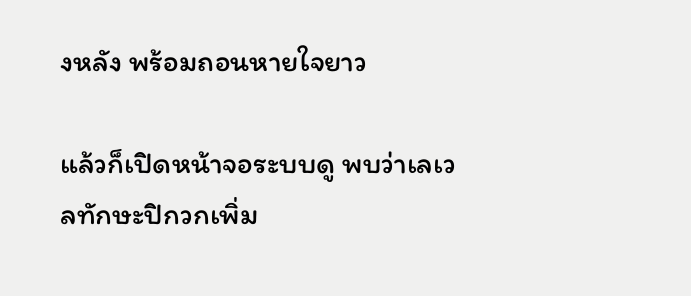งหลัง พร้อมถอนหายใจยาว

แล้วก็เปิดหน้าจอระบบดู พบว่าเลเวลทักษะปิกวกเพิ่ม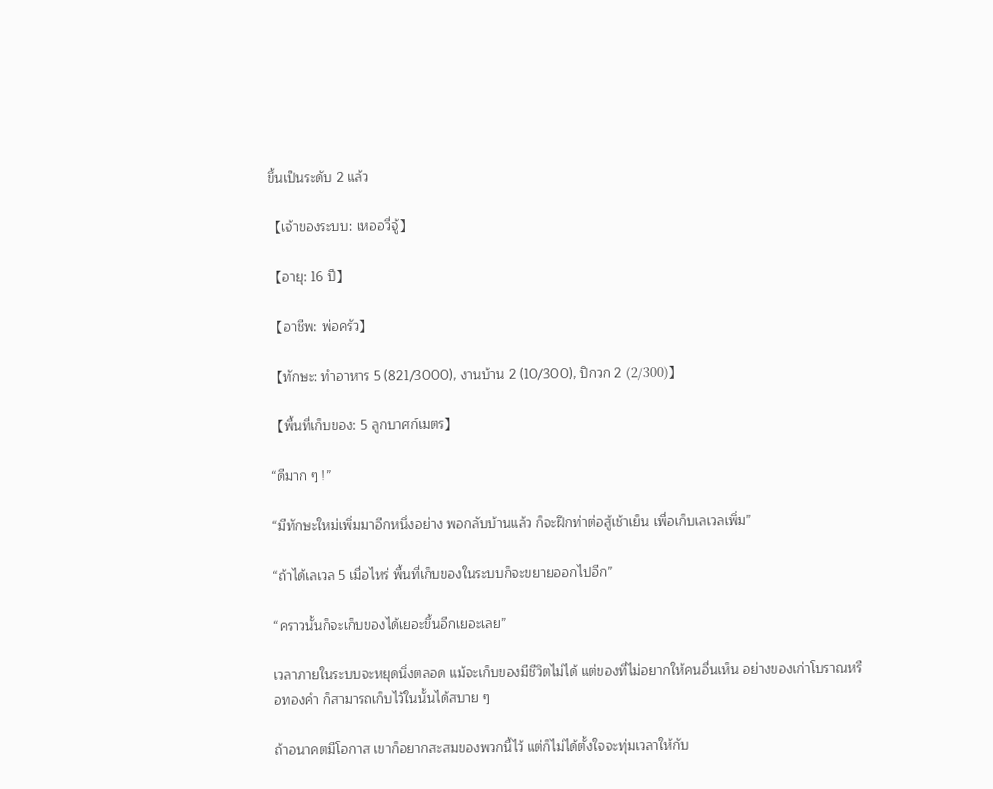ขึ้นเป็นระดับ 2 แล้ว

【เจ้าของระบบ: เหออวี่จู้】

【อายุ: 16 ปี】

【อาชีพ: พ่อครัว】

【ทักษะ: ทำอาหาร 5 (821/3000), งานบ้าน 2 (10/300), ปิกวก 2 (2/300)】

【พื้นที่เก็บของ: 5 ลูกบาศก์เมตร】

“ดีมาก ๆ !”

“มีทักษะใหม่เพิ่มมาอีกหนึ่งอย่าง พอกลับบ้านแล้ว ก็จะฝึกท่าต่อสู้เช้าเย็น เพื่อเก็บเลเวลเพิ่ม”

“ถ้าได้เลเวล 5 เมื่อไหร่ พื้นที่เก็บของในระบบก็จะขยายออกไปอีก”

“คราวนั้นก็จะเก็บของได้เยอะขึ้นอีกเยอะเลย”

เวลาภายในระบบจะหยุดนิ่งตลอด แม้จะเก็บของมีชีวิตไม่ได้ แต่ของที่ไม่อยากให้คนอื่นเห็น อย่างของเก่าโบราณหรือทองคำ ก็สามารถเก็บไว้ในนั้นได้สบาย ๆ

ถ้าอนาคตมีโอกาส เขาก็อยากสะสมของพวกนี้ไว้ แต่ก็ไม่ได้ตั้งใจจะทุ่มเวลาให้กับ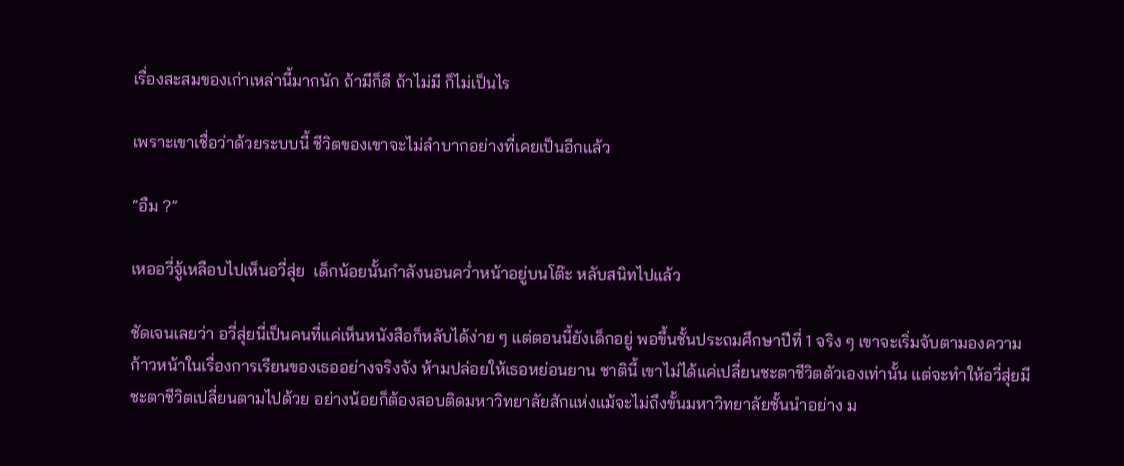เรื่องสะสมของเก่าเหล่านี้มากนัก ถ้ามีก็ดี ถ้าไม่มี ก็ไม่เป็นไร

เพราะเขาเชื่อว่าด้วยระบบนี้ ชีวิตของเขาจะไม่ลำบากอย่างที่เคยเป็นอีกแล้ว

“อืม ?”

เหออวี่จู้เหลือบไปเห็นอวี่สุ่ย  เด็กน้อยนั้นกำลังนอนคว่ำหน้าอยู่บนโต๊ะ หลับสนิทไปแล้ว

ชัดเจนเลยว่า อวี่สุ่ยนี่เป็นคนที่แค่เห็นหนังสือก็หลับได้ง่าย ๆ แต่ตอนนี้ยังเด็กอยู่ พอขึ้นชั้นประถมศึกษาปีที่ 1 จริง ๆ เขาจะเริ่มจับตามองความก้าวหน้าในเรื่องการเรียนของเธออย่างจริงจัง ห้ามปล่อยให้เธอหย่อนยาน ชาตินี้ เขาไม่ได้แค่เปลี่ยนชะตาชีวิตตัวเองเท่านั้น แต่จะทำให้อวี่สุ่ยมีชะตาชีวิตเปลี่ยนตามไปด้วย อย่างน้อยก็ต้องสอบติดมหาวิทยาลัยสักแห่งแม้จะไม่ถึงขั้นมหาวิทยาลัยชั้นนำอย่าง ม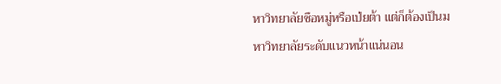หาวิทยาลัยซือหมู่หรือเป่ยต้า แต่ก็ต้องเป็นมหาวิทยาลัยระดับแนวหน้าแน่นอน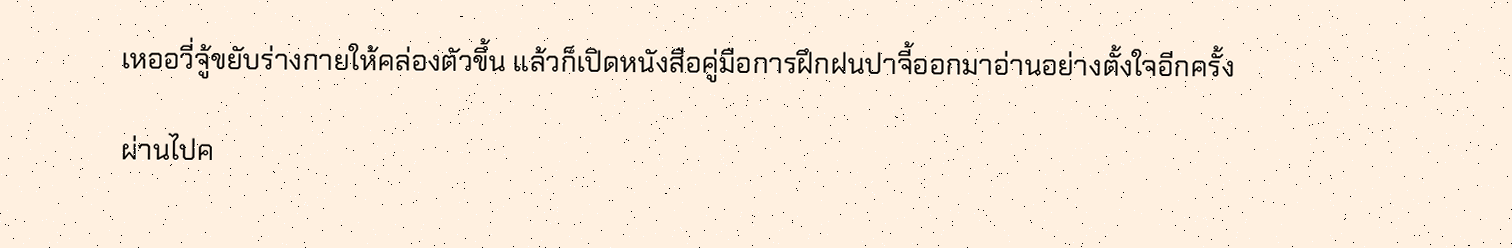เหออวี่จู้ขยับร่างกายให้คล่องตัวขึ้น แล้วก็เปิดหนังสือคู่มือการฝึกฝนปาจี้ออกมาอ่านอย่างตั้งใจอีกครั้ง

ผ่านไปค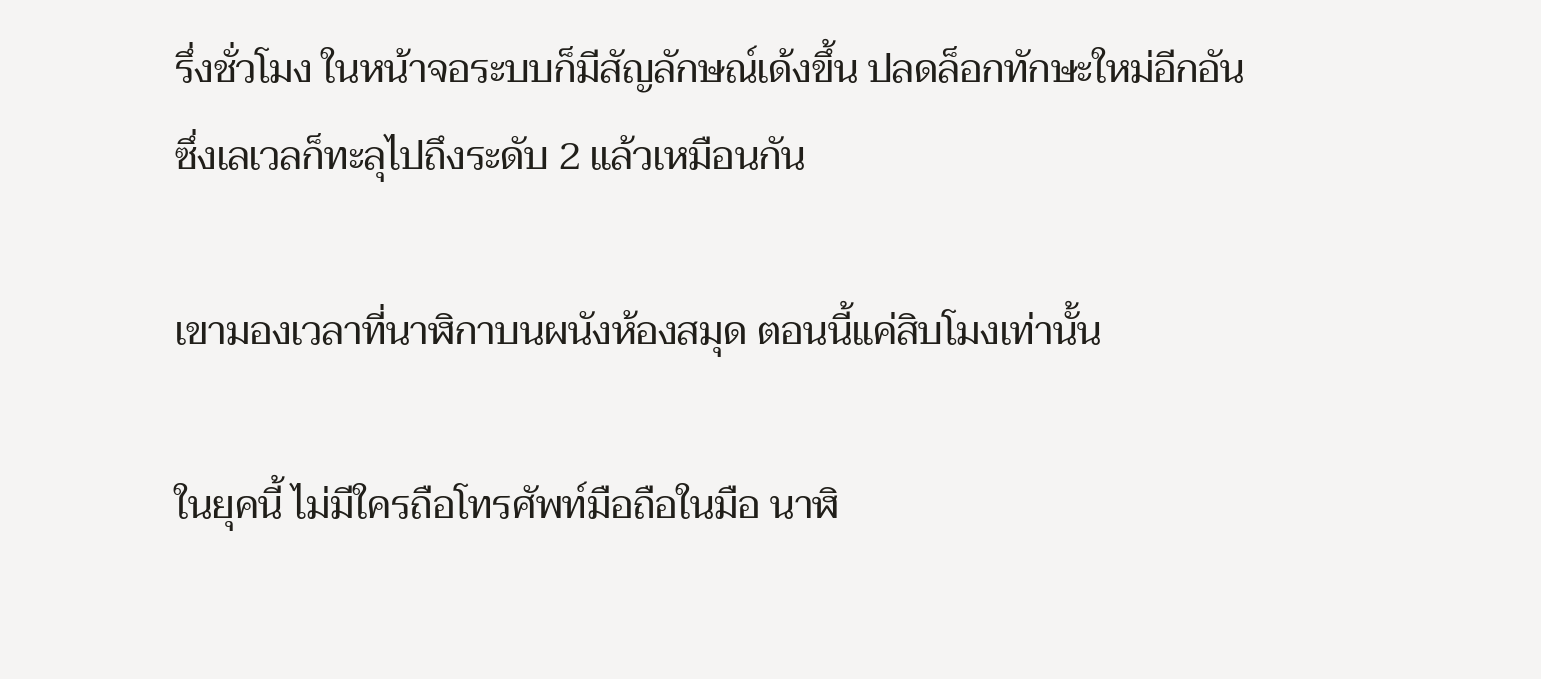รึ่งชั่วโมง ในหน้าจอระบบก็มีสัญลักษณ์เด้งขึ้น ปลดล็อกทักษะใหม่อีกอัน ซึ่งเลเวลก็ทะลุไปถึงระดับ 2 แล้วเหมือนกัน

เขามองเวลาที่นาฬิกาบนผนังห้องสมุด ตอนนี้แค่สิบโมงเท่านั้น

ในยุคนี้ ไม่มีใครถือโทรศัพท์มือถือในมือ นาฬิ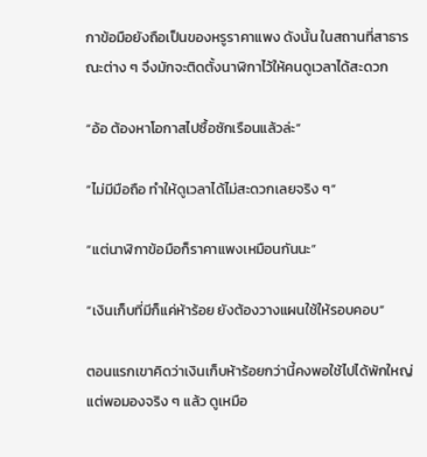กาข้อมือยังถือเป็นของหรูราคาแพง ดังนั้น ในสถานที่สาธารณะต่าง ๆ จึงมักจะติดตั้งนาฬิกาไว้ให้คนดูเวลาได้สะดวก

“อ้อ ต้องหาโอกาสไปซื้อซักเรือนแล้วล่ะ”

“ไม่มีมือถือ ทำให้ดูเวลาได้ไม่สะดวกเลยจริง ๆ”

“แต่นาฬิกาข้อมือก็ราคาแพงเหมือนกันนะ”

“เงินเก็บที่มีก็แค่ห้าร้อย ยังต้องวางแผนใช้ให้รอบคอบ”

ตอนแรกเขาคิดว่าเงินเก็บห้าร้อยกว่านี้คงพอใช้ไปได้พักใหญ่ แต่พอมองจริง ๆ แล้ว ดูเหมือ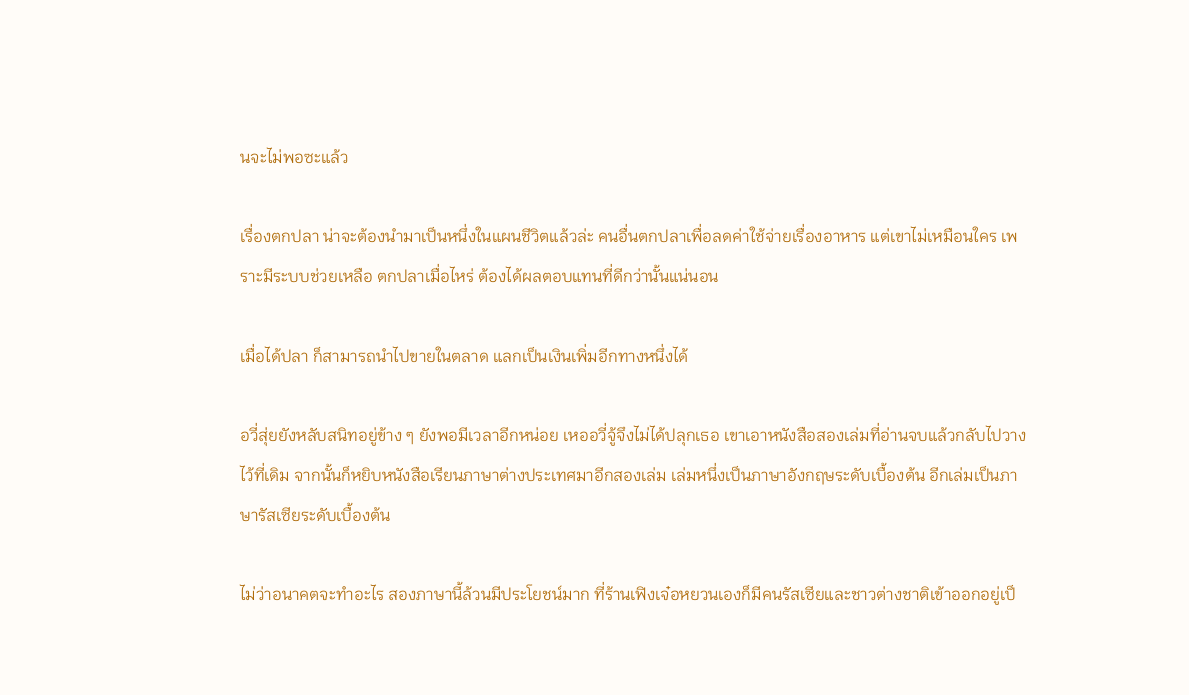นจะไม่พอซะแล้ว

เรื่องตกปลา น่าจะต้องนำมาเป็นหนึ่งในแผนชีวิตแล้วล่ะ คนอื่นตกปลาเพื่อลดค่าใช้จ่ายเรื่องอาหาร แต่เขาไม่เหมือนใคร เพราะมีระบบช่วยเหลือ ตกปลาเมื่อไหร่ ต้องได้ผลตอบแทนที่ดีกว่านั้นแน่นอน

เมื่อได้ปลา ก็สามารถนำไปขายในตลาด แลกเป็นเงินเพิ่มอีกทางหนึ่งได้

อวี่สุ่ยยังหลับสนิทอยู่ข้าง ๆ ยังพอมีเวลาอีกหน่อย เหออวี่จู้จึงไม่ได้ปลุกเธอ เขาเอาหนังสือสองเล่มที่อ่านจบแล้วกลับไปวางไว้ที่เดิม จากนั้นก็หยิบหนังสือเรียนภาษาต่างประเทศมาอีกสองเล่ม เล่มหนึ่งเป็นภาษาอังกฤษระดับเบื้องต้น อีกเล่มเป็นภาษารัสเซียระดับเบื้องต้น

ไม่ว่าอนาคตจะทำอะไร สองภาษานี้ล้วนมีประโยชน์มาก ที่ร้านเฟิงเจ๋อหยวนเองก็มีคนรัสเซียและชาวต่างชาติเข้าออกอยู่เป็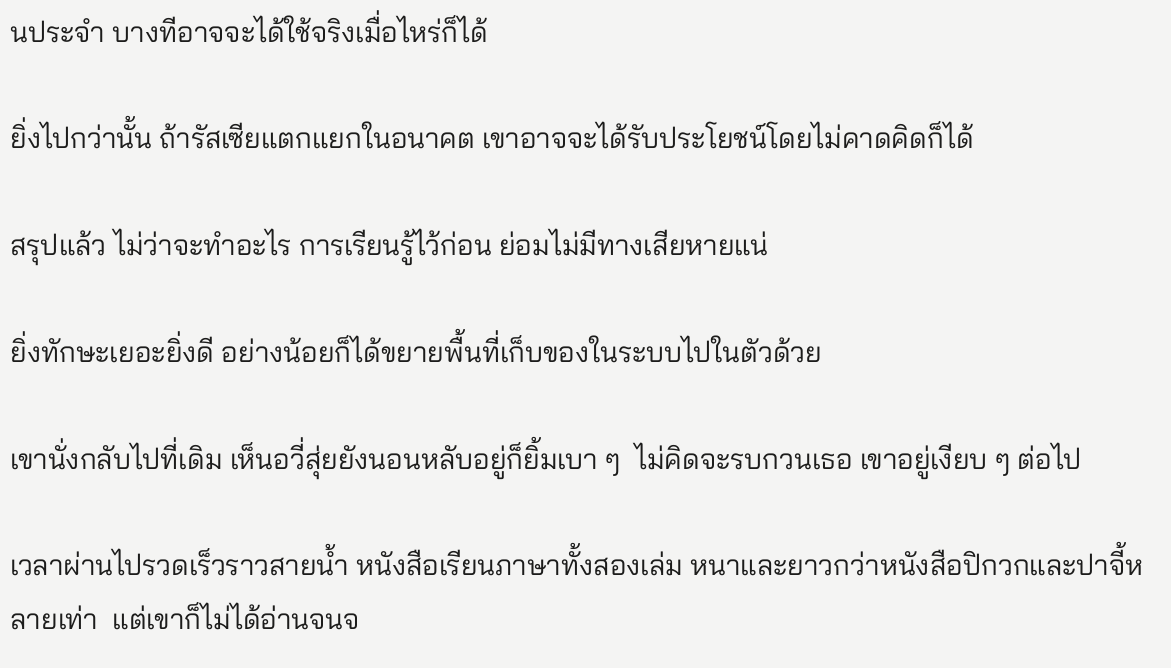นประจำ บางทีอาจจะได้ใช้จริงเมื่อไหร่ก็ได้

ยิ่งไปกว่านั้น ถ้ารัสเซียแตกแยกในอนาคต เขาอาจจะได้รับประโยชน์โดยไม่คาดคิดก็ได้

สรุปแล้ว ไม่ว่าจะทำอะไร การเรียนรู้ไว้ก่อน ย่อมไม่มีทางเสียหายแน่

ยิ่งทักษะเยอะยิ่งดี อย่างน้อยก็ได้ขยายพื้นที่เก็บของในระบบไปในตัวด้วย

เขานั่งกลับไปที่เดิม เห็นอวี่สุ่ยยังนอนหลับอยู่ก็ยิ้มเบา ๆ  ไม่คิดจะรบกวนเธอ เขาอยู่เงียบ ๆ ต่อไป

เวลาผ่านไปรวดเร็วราวสายน้ำ หนังสือเรียนภาษาทั้งสองเล่ม หนาและยาวกว่าหนังสือปิกวกและปาจี้หลายเท่า  แต่เขาก็ไม่ได้อ่านจนจ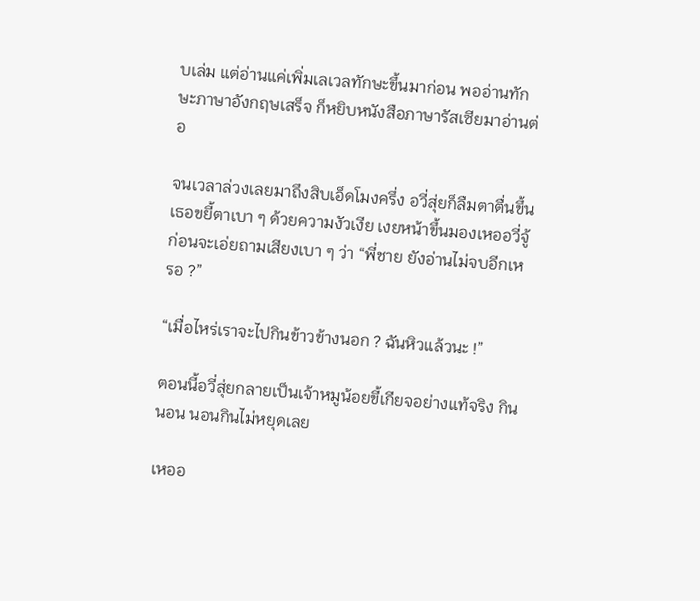บเล่ม แต่อ่านแค่เพิ่มเลเวลทักษะขึ้นมาก่อน พออ่านทักษะภาษาอังกฤษเสร็จ ก็หยิบหนังสือภาษารัสเซียมาอ่านต่อ

จนเวลาล่วงเลยมาถึงสิบเอ็ดโมงครึ่ง อวี่สุ่ยก็ลืมตาตื่นขึ้น เธอขยี้ตาเบา ๆ ด้วยความงัวเงีย เงยหน้าขึ้นมองเหออวี่จู้ ก่อนจะเอ่ยถามเสียงเบา ๆ ว่า “พี่ชาย ยังอ่านไม่จบอีกเหรอ ?”

“เมื่อไหร่เราจะไปกินข้าวข้างนอก ? ฉันหิวแล้วนะ !”

ตอนนี้อวี่สุ่ยกลายเป็นเจ้าหมูน้อยขี้เกียจอย่างแท้จริง กินนอน นอนกินไม่หยุดเลย

เหออ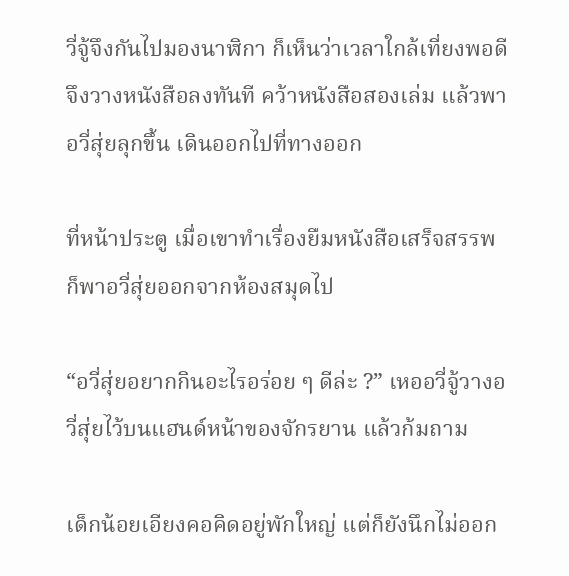วี่จู้จึงกันไปมองนาฬิกา ก็เห็นว่าเวลาใกล้เที่ยงพอดี จึงวางหนังสือลงทันที คว้าหนังสือสองเล่ม แล้วพาอวี่สุ่ยลุกขึ้น เดินออกไปที่ทางออก

ที่หน้าประตู เมื่อเขาทำเรื่องยืมหนังสือเสร็จสรรพ ก็พาอวี่สุ่ยออกจากห้องสมุดไป

“อวี่สุ่ยอยากกินอะไรอร่อย ๆ ดีล่ะ ?” เหออวี่จู้วางอวี่สุ่ยไว้บนแฮนด์หน้าของจักรยาน แล้วก้มถาม

เด็กน้อยเอียงคอคิดอยู่พักใหญ่ แต่ก็ยังนึกไม่ออก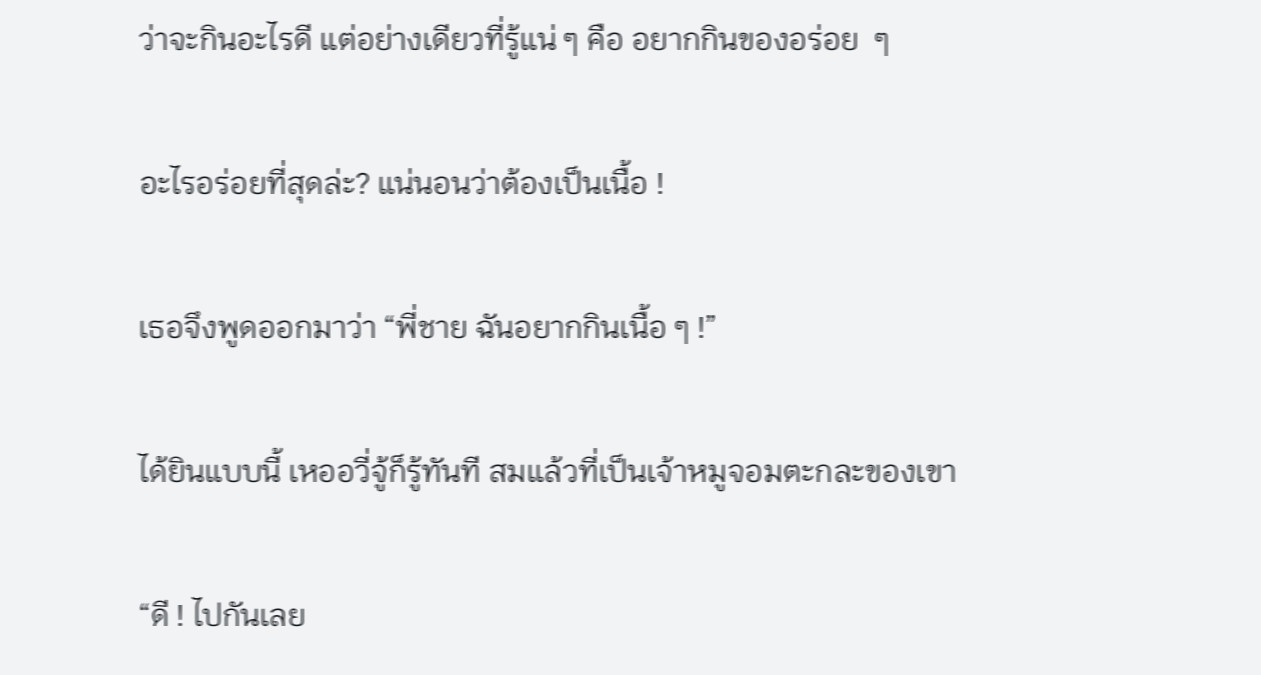ว่าจะกินอะไรดี แต่อย่างเดียวที่รู้แน่ ๆ คือ อยากกินของอร่อย  ๆ

อะไรอร่อยที่สุดล่ะ? แน่นอนว่าต้องเป็นเนื้อ !

เธอจึงพูดออกมาว่า “พี่ชาย ฉันอยากกินเนื้อ ๆ !”

ได้ยินแบบนี้ เหออวี่จู้ก็รู้ทันที สมแล้วที่เป็นเจ้าหมูจอมตะกละของเขา

“ดี ! ไปกันเลย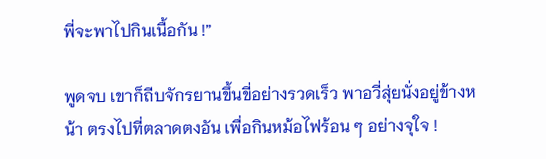พี่จะพาไปกินเนื้อกัน !”

พูดจบ เขาก็ถีบจักรยานขึ้นขี่อย่างรวดเร็ว พาอวี่สุ่ยนั่งอยู่ข้างหน้า ตรงไปที่ตลาดตงอัน เพื่อกินหม้อไฟร้อน ๆ อย่างจุใจ !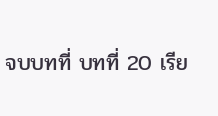จบบทที่ บทที่ 20 เรีย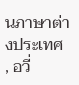นภาษาต่างประเทศ , อวี่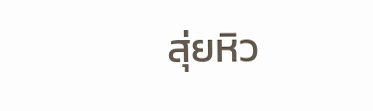สุ่ยหิว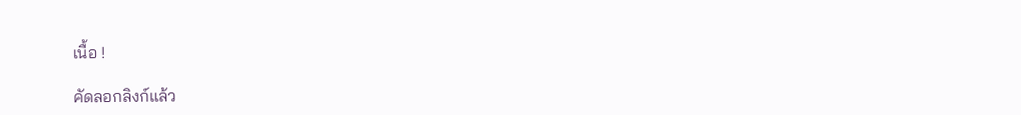เนื้อ !

คัดลอกลิงก์แล้ว